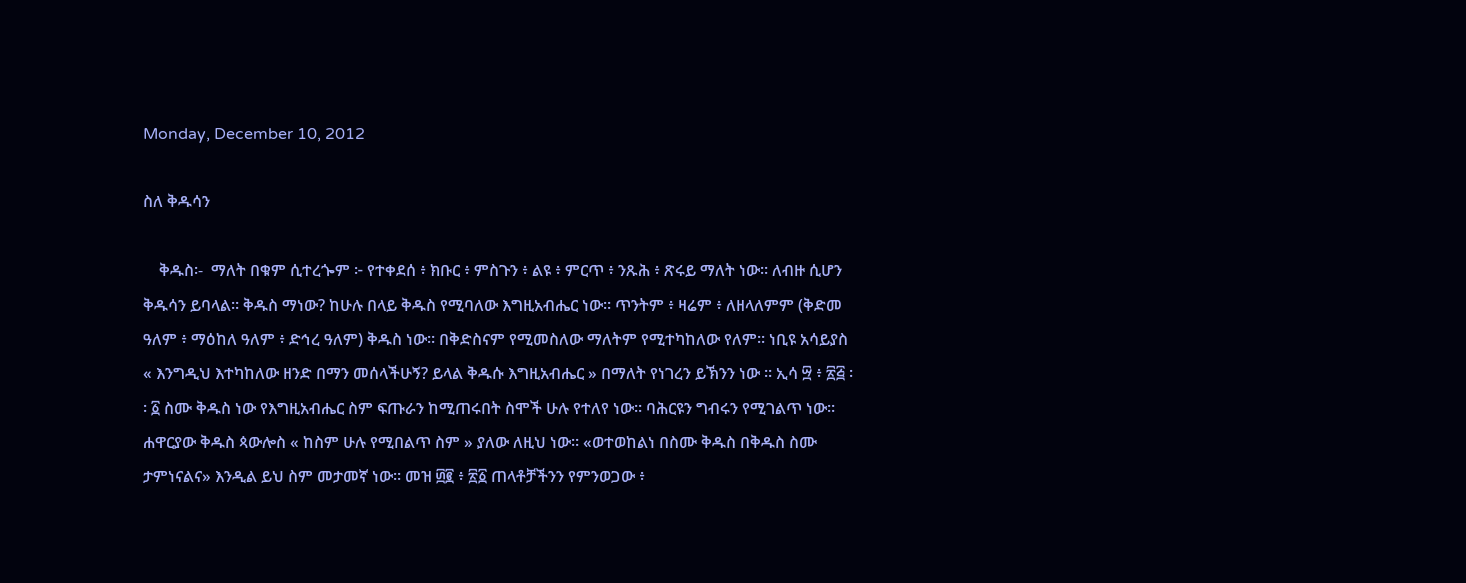Monday, December 10, 2012

ስለ ቅዱሳን

    ቅዱስ፡-  ማለት በቁም ሲተረጐም ፦ የተቀደሰ ፥ ክቡር ፥ ምስጉን ፥ ልዩ ፥ ምርጥ ፥ ንጹሕ ፥ ጽሩይ ማለት ነው። ለብዙ ሲሆን ቅዱሳን ይባላል። ቅዱስ ማነው? ከሁሉ በላይ ቅዱስ የሚባለው እግዚአብሔር ነው። ጥንትም ፥ ዛሬም ፥ ለዘላለምም (ቅድመ ዓለም ፥ ማዕከለ ዓለም ፥ ድኅረ ዓለም) ቅዱስ ነው። በቅድስናም የሚመስለው ማለትም የሚተካከለው የለም፡፡ ነቢዩ አሳይያስ « እንግዲህ እተካከለው ዘንድ በማን መሰላችሁኝ? ይላል ቅዱሱ እግዚአብሔር » በማለት የነገረን ይኽንን ነው ። ኢሳ ፵ ፥ ፳፭ ፡፡ ፩ ስሙ ቅዱስ ነው የእግዚአብሔር ስም ፍጡራን ከሚጠሩበት ስሞች ሁሉ የተለየ ነው። ባሕርዩን ግብሩን የሚገልጥ ነው። ሐዋርያው ቅዱስ ጳውሎስ « ከስም ሁሉ የሚበልጥ ስም » ያለው ለዚህ ነው። «ወተወከልነ በስሙ ቅዱስ በቅዱስ ስሙ ታምነናልና» እንዲል ይህ ስም መታመኛ ነው። መዝ ፴፪ ፥ ፳፩ ጠላቶቻችንን የምንወጋው ፥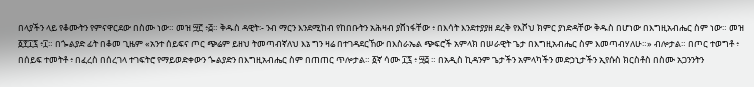በላያችን ላይ የቆሙትን የምናዋርደው በስሙ ነው። መዝ ፵፫ ፥፭። ቅዱስ ዳዊት፡- ንብ ማርን እንደሚከብ የከበቡትን አሕዛብ ያሸነፋቸው ፥ በእሳት እንደተያያዘ ደረቅ የእሾህ ክምር ያነድዳቸው ቅዱስ በሆነው በእግዚአብሔር ስም ነው። መዝ ፩፻፲፯ ፥፲። በጐልያድ ፊት በቆመ ጊዜም «አንተ ሰይፍና ጦር ጭሬም ይዘህ ትመጣብኛለህ እኔ ግን ዛሬ በተገዳደርኸው በእስራኤል ጭፍሮች አምላክ በሠራዊት ጌታ በእግዚአብሔር ስም እመጣብሃለሁ።» ብሎታል። በጦር ተወግቶ ፥ በሰይፍ ተመትቶ ፥ በፈረስ በሰረገላ ተገፍትሮ የማይወድቀውን ጐልያድን በእግዚአብሔር ስም በጠጠር ጥሎታል። ፩ኛ ሳሙ ፲፯ ፥ ፵፭ ። በአዲስ ኪዳንም ጌታችን አምላካችን መድኃኒታችን ኢየሱስ ክርስቶስ በስሙ አጋንንትን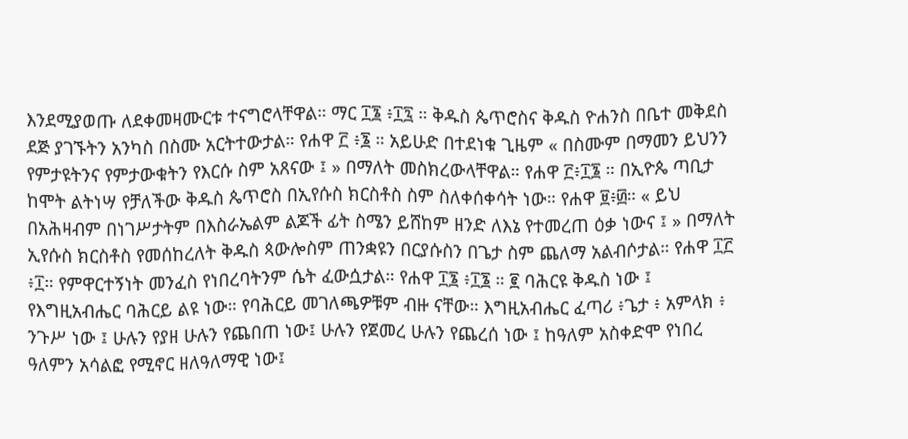እንደሚያወጡ ለደቀመዛሙርቱ ተናግሮላቸዋል። ማር ፲፮ ፥፲፯ ። ቅዱስ ጴጥሮስና ቅዱስ ዮሐንስ በቤተ መቅደስ ደጅ ያገኙትን አንካስ በስሙ አርትተውታል። የሐዋ ፫ ፥፮ ። አይሁድ በተደነቁ ጊዜም « በስሙም በማመን ይህንን የምታዩትንና የምታውቁትን የእርሱ ስም አጸናው ፤ » በማለት መስክረውላቸዋል። የሐዋ ፫፥፲፮ ። በኢዮጴ ጣቢታ ከሞት ልትነሣ የቻለችው ቅዱስ ጴጥሮስ በኢየሱስ ክርስቶስ ስም ስለቀሰቀሳት ነው። የሐዋ ፱፥፴። « ይህ በአሕዛብም በነገሥታትም በእስራኤልም ልጆች ፊት ስሜን ይሸከም ዘንድ ለእኔ የተመረጠ ዕቃ ነውና ፤ » በማለት ኢየሱስ ክርስቶስ የመሰከረለት ቅዱስ ጳውሎስም ጠንቋዩን በርያሱስን በጌታ ስም ጨለማ አልብሶታል። የሐዋ ፲፫ ፥፲። የምዋርተኝነት መንፈስ የነበረባትንም ሴት ፈውሷታል። የሐዋ ፲፮ ፥፲፮ ። ፪ ባሕርዩ ቅዱስ ነው ፤ የእግዚአብሔር ባሕርይ ልዩ ነው። የባሕርይ መገለጫዎቹም ብዙ ናቸው። እግዚአብሔር ፈጣሪ ፥ጌታ ፥ አምላክ ፥ ንጉሥ ነው ፤ ሁሉን የያዘ ሁሉን የጨበጠ ነው፤ ሁሉን የጀመረ ሁሉን የጨረሰ ነው ፤ ከዓለም አስቀድሞ የነበረ ዓለምን አሳልፎ የሚኖር ዘለዓለማዊ ነው፤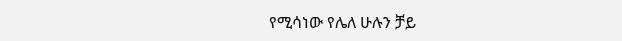የሚሳነው የሌለ ሁሉን ቻይ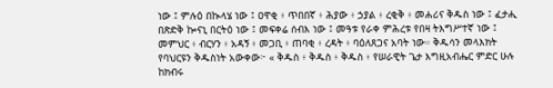ነው ፤ ምሉዕ በኲላሄ ነው ፤ ዐዋቂ ፥ ጥበበኛ ፥ ሕያው ፥ ኃያል ፥ ረቂቅ ፥ መሐሪና ቅዱስ ነው ፤ ፈታሒ በጽድቅ ኰናኒ በርትዕ ነው ፤ መፍቀሬ ሰብእ ነው ፤ መዓቱ የራቀ ምሕረቱ የበዛ ትእግሥተኛ ነው ፤ መምህር ፥ ብርሃን ፥ አዳኝ ፥ መጋቢ ፥ ጠባቂ ፥ ረዳት ፥ ባዕለጸጋና አባት ነው። ቅዱሳን መላእክት የባህርዩን ቅዱስነት አውቀው፦ « ቅዱስ ፥ ቅዱስ ፥ ቅዱስ ፥ የሠራዊት ጌታ እግዚአብሔር ምድር ሁሉ ከክብሩ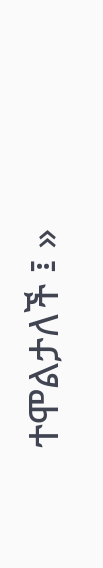ተሞልታለች ፤ »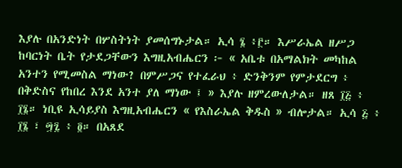እያሉ በአንድነት በሦስትነት ያመሰግኑታል። ኢሳ ፮ ፥፫። እሥራኤል ዘሥጋ ከባርነት ቤት የታደጋቸውን እግዚአብሔርን ፦ « አቤቱ በአማልክት መካከል አንተን የሚመስል ማነው? በምሥጋና የተፈራህ ፥ ድንቅንም የምታደርግ ፥ በቅድስና የከበረ እንደ አንተ ያለ ማነው ፤ » እያሉ ዘምረውለታል። ዘጸ ፲፭ ፥ ፲፮። ነቢዩ ኢሳይያስ እግዚአብሔርን « የእስራኤል ቅዱስ » ብሎታል። ኢሳ ፭ ፥ ፲፮ ፣ ፵፯ ፥ ፬። በአጸደ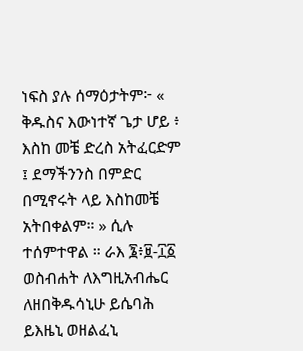ነፍስ ያሉ ሰማዕታትም፦ « ቅዱስና እውነተኛ ጌታ ሆይ ፥ እስከ መቼ ድረስ አትፈርድም ፤ ደማችንንስ በምድር በሚኖሩት ላይ እስከመቼ አትበቀልም። » ሲሉ ተሰምተዋል ። ራእ ፮፥፱-፲፩ ወስብሐት ለእግዚአብሔር ለዘበቅዱሳኒሁ ይሴባሕ ይእዜኒ ወዘልፈኒ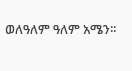ወለዓለም ዓለም አሜን፡፡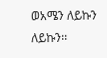ወአሜን ለይኩን ለይኩን፡፡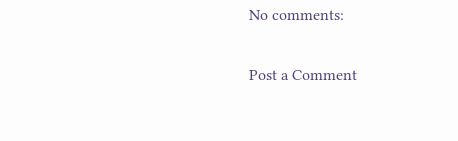No comments:

Post a Comment